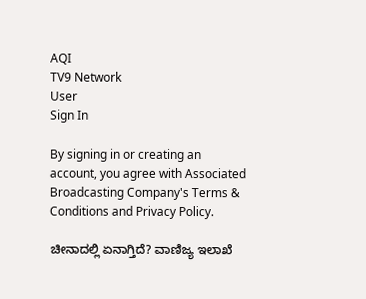AQI
TV9 Network
User
Sign In

By signing in or creating an account, you agree with Associated Broadcasting Company's Terms & Conditions and Privacy Policy.

ಚೀನಾದಲ್ಲಿ ಏನಾಗ್ತಿದೆ? ವಾಣಿಜ್ಯ ಇಲಾಖೆ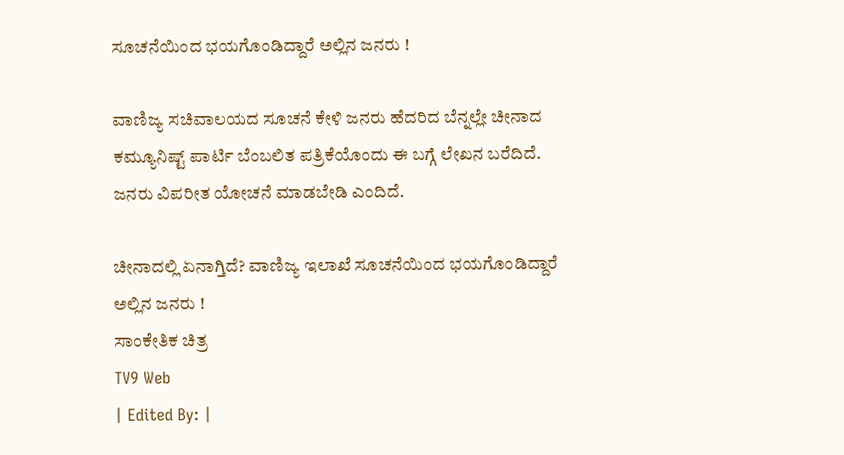ಸೂಚನೆಯಿಂದ ಭಯಗೊಂಡಿದ್ದಾರೆ ಅಲ್ಲಿನ ಜನರು !

ವಾಣಿಜ್ಯ ಸಚಿವಾಲಯದ ಸೂಚನೆ ಕೇಳಿ ಜನರು ಹೆದರಿದ ಬೆನ್ನಲ್ಲೇ ಚೀನಾದ ಕಮ್ಯೂನಿಷ್ಟ್ ಪಾರ್ಟಿ ಬೆಂಬಲಿತ ಪತ್ರಿಕೆಯೊಂದು ಈ ಬಗ್ಗೆ ಲೇಖನ ಬರೆದಿದೆ.  ಜನರು ವಿಪರೀತ ಯೋಚನೆ ಮಾಡಬೇಡಿ ಎಂದಿದೆ.

ಚೀನಾದಲ್ಲಿ ಏನಾಗ್ತಿದೆ? ವಾಣಿಜ್ಯ ಇಲಾಖೆ ಸೂಚನೆಯಿಂದ ಭಯಗೊಂಡಿದ್ದಾರೆ ಅಲ್ಲಿನ ಜನರು !
ಸಾಂಕೇತಿಕ ಚಿತ್ರ
TV9 Web
| Edited By: |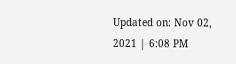Updated on: Nov 02, 2021 | 6:08 PM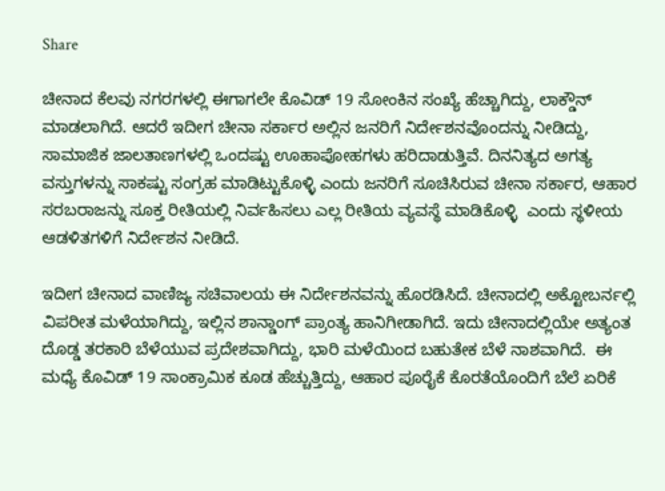Share

ಚೀನಾದ ಕೆಲವು ನಗರಗಳಲ್ಲಿ ಈಗಾಗಲೇ ಕೊವಿಡ್ 19 ಸೋಂಕಿನ ಸಂಖ್ಯೆ ಹೆಚ್ಚಾಗಿದ್ದು, ಲಾಕ್ಡೌನ್ ಮಾಡಲಾಗಿದೆ. ಆದರೆ ಇದೀಗ ಚೀನಾ ಸರ್ಕಾರ ಅಲ್ಲಿನ ಜನರಿಗೆ ನಿರ್ದೇಶನವೊಂದನ್ನು ನೀಡಿದ್ದು, ಸಾಮಾಜಿಕ ಜಾಲತಾಣಗಳಲ್ಲಿ ಒಂದಷ್ಟು ಊಹಾಪೋಹಗಳು ಹರಿದಾಡುತ್ತಿವೆ. ದಿನನಿತ್ಯದ ಅಗತ್ಯ ವಸ್ತುಗಳನ್ನು ಸಾಕಷ್ಟು ಸಂಗ್ರಹ ಮಾಡಿಟ್ಟುಕೊಳ್ಳಿ ಎಂದು ಜನರಿಗೆ ಸೂಚಿಸಿರುವ ಚೀನಾ ಸರ್ಕಾರ, ಆಹಾರ ಸರಬರಾಜನ್ನು ಸೂಕ್ತ ರೀತಿಯಲ್ಲಿ ನಿರ್ವಹಿಸಲು ಎಲ್ಲ ರೀತಿಯ ವ್ಯವಸ್ಥೆ ಮಾಡಿಕೊಳ್ಳಿ  ಎಂದು ಸ್ಥಳೀಯ ಆಡಳಿತಗಳಿಗೆ ನಿರ್ದೇಶನ ನೀಡಿದೆ.

ಇದೀಗ ಚೀನಾದ ವಾಣಿಜ್ಯ ಸಚಿವಾಲಯ ಈ ನಿರ್ದೇಶನವನ್ನು ಹೊರಡಿಸಿದೆ. ಚೀನಾದಲ್ಲಿ ಅಕ್ಟೋಬರ್ನಲ್ಲಿ ವಿಪರೀತ ಮಳೆಯಾಗಿದ್ದು, ಇಲ್ಲಿನ ಶಾನ್ಡಾಂಗ್ ಪ್ರಾಂತ್ಯ ಹಾನಿಗೀಡಾಗಿದೆ. ಇದು ಚೀನಾದಲ್ಲಿಯೇ ಅತ್ಯಂತ ದೊಡ್ಡ ತರಕಾರಿ ಬೆಳೆಯುವ ಪ್ರದೇಶವಾಗಿದ್ದು, ಭಾರಿ ಮಳೆಯಿಂದ ಬಹುತೇಕ ಬೆಳೆ ನಾಶವಾಗಿದೆ.  ಈ ಮಧ್ಯೆ ಕೊವಿಡ್ 19 ಸಾಂಕ್ರಾಮಿಕ ಕೂಡ ಹೆಚ್ಚುತ್ತಿದ್ದು, ಆಹಾರ ಪೂರೈಕೆ ಕೊರತೆಯೊಂದಿಗೆ ಬೆಲೆ ಏರಿಕೆ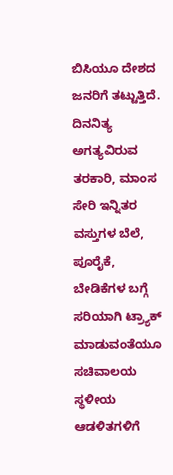ಬಿಸಿಯೂ ದೇಶದ ಜನರಿಗೆ ತಟ್ಟುತ್ತಿದೆ. ದಿನನಿತ್ಯ ಅಗತ್ಯವಿರುವ ತರಕಾರಿ, ಮಾಂಸ ಸೇರಿ ಇನ್ನಿತರ ವಸ್ತುಗಳ ಬೆಲೆ, ಪೂರೈಕೆ, ಬೇಡಿಕೆಗಳ ಬಗ್ಗೆ ಸರಿಯಾಗಿ ಟ್ರ್ಯಾಕ್ ಮಾಡುವಂತೆಯೂ ಸಚಿವಾಲಯ ಸ್ಥಳೀಯ ಆಡಳಿತಗಳಿಗೆ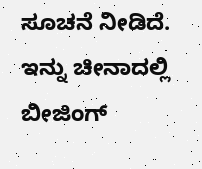ಸೂಚನೆ ನೀಡಿದೆ.   ಇನ್ನು ಚೀನಾದಲ್ಲಿ ಬೀಜಿಂಗ್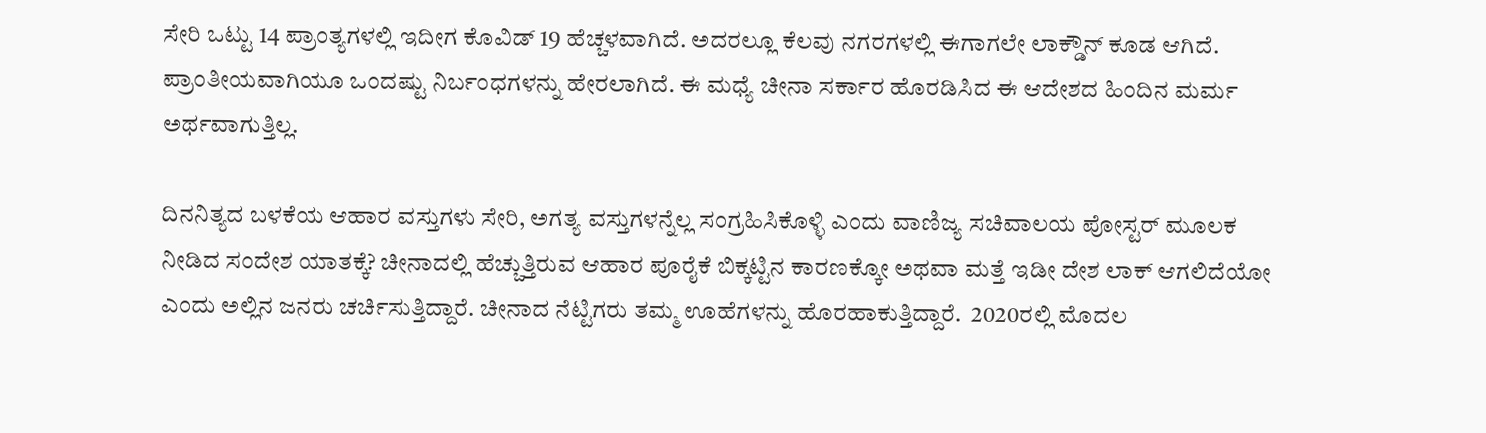ಸೇರಿ ಒಟ್ಟು 14 ಪ್ರಾಂತ್ಯಗಳಲ್ಲಿ ಇದೀಗ ಕೊವಿಡ್ 19 ಹೆಚ್ಚಳವಾಗಿದೆ. ಅದರಲ್ಲೂ ಕೆಲವು ನಗರಗಳಲ್ಲಿ ಈಗಾಗಲೇ ಲಾಕ್ಡೌನ್ ಕೂಡ ಆಗಿದೆ.  ಪ್ರಾಂತೀಯವಾಗಿಯೂ ಒಂದಷ್ಟು ನಿರ್ಬಂಧಗಳನ್ನು ಹೇರಲಾಗಿದೆ. ಈ ಮಧ್ಯೆ ಚೀನಾ ಸರ್ಕಾರ ಹೊರಡಿಸಿದ ಈ ಆದೇಶದ ಹಿಂದಿನ ಮರ್ಮ ಅರ್ಥವಾಗುತ್ತಿಲ್ಲ.

ದಿನನಿತ್ಯದ ಬಳಕೆಯ ಆಹಾರ ವಸ್ತುಗಳು ಸೇರಿ, ಅಗತ್ಯ ವಸ್ತುಗಳನ್ನೆಲ್ಲ ಸಂಗ್ರಹಿಸಿಕೊಳ್ಳಿ ಎಂದು ವಾಣಿಜ್ಯ ಸಚಿವಾಲಯ ಪೋಸ್ಟರ್ ಮೂಲಕ ನೀಡಿದ ಸಂದೇಶ ಯಾತಕ್ಕೆ? ಚೀನಾದಲ್ಲಿ ಹೆಚ್ಚುತ್ತಿರುವ ಆಹಾರ ಪೂರೈಕೆ ಬಿಕ್ಕಟ್ಟಿನ ಕಾರಣಕ್ಕೋ ಅಥವಾ ಮತ್ತೆ ಇಡೀ ದೇಶ ಲಾಕ್ ಆಗಲಿದೆಯೋ ಎಂದು ಅಲ್ಲಿನ ಜನರು ಚರ್ಚಿಸುತ್ತಿದ್ದಾರೆ. ಚೀನಾದ ನೆಟ್ಟಿಗರು ತಮ್ಮ ಊಹೆಗಳನ್ನು ಹೊರಹಾಕುತ್ತಿದ್ದಾರೆ.  2020ರಲ್ಲಿ ಮೊದಲ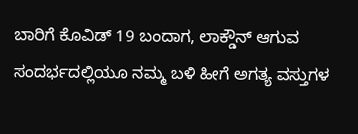ಬಾರಿಗೆ ಕೊವಿಡ್ 19 ಬಂದಾಗ, ಲಾಕ್ಡೌನ್ ಆಗುವ ಸಂದರ್ಭದಲ್ಲಿಯೂ ನಮ್ಮ ಬಳಿ ಹೀಗೆ ಅಗತ್ಯ ವಸ್ತುಗಳ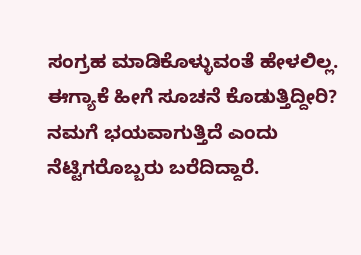ಸಂಗ್ರಹ ಮಾಡಿಕೊಳ್ಳುವಂತೆ ಹೇಳಲಿಲ್ಲ. ಈಗ್ಯಾಕೆ ಹೀಗೆ ಸೂಚನೆ ಕೊಡುತ್ತಿದ್ದೀರಿ? ನಮಗೆ ಭಯವಾಗುತ್ತಿದೆ ಎಂದು ನೆಟ್ಟಿಗರೊಬ್ಬರು ಬರೆದಿದ್ದಾರೆ.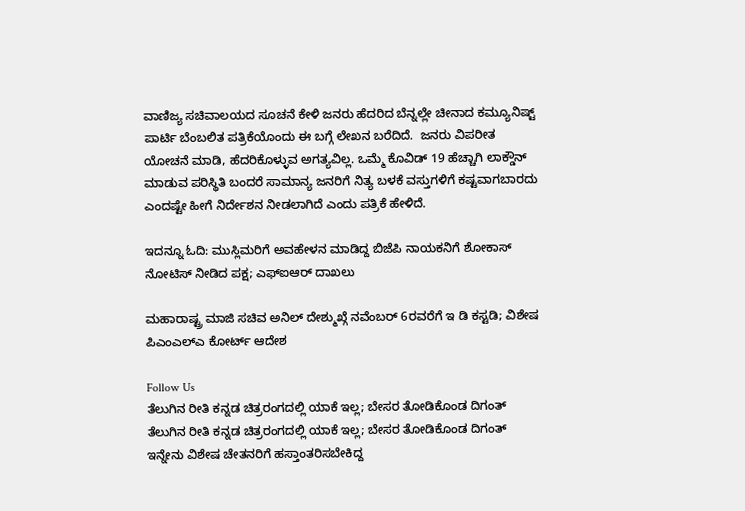ವಾಣಿಜ್ಯ ಸಚಿವಾಲಯದ ಸೂಚನೆ ಕೇಳಿ ಜನರು ಹೆದರಿದ ಬೆನ್ನಲ್ಲೇ ಚೀನಾದ ಕಮ್ಯೂನಿಷ್ಟ್ ಪಾರ್ಟಿ ಬೆಂಬಲಿತ ಪತ್ರಿಕೆಯೊಂದು ಈ ಬಗ್ಗೆ ಲೇಖನ ಬರೆದಿದೆ.  ಜನರು ವಿಪರೀತ ಯೋಚನೆ ಮಾಡಿ, ಹೆದರಿಕೊಳ್ಳುವ ಅಗತ್ಯವಿಲ್ಲ. ಒಮ್ಮೆ ಕೊವಿಡ್ 19 ಹೆಚ್ಚಾಗಿ ಲಾಕ್ಡೌನ್ ಮಾಡುವ ಪರಿಸ್ಥಿತಿ ಬಂದರೆ ಸಾಮಾನ್ಯ ಜನರಿಗೆ ನಿತ್ಯ ಬಳಕೆ ವಸ್ತುಗಳಿಗೆ ಕಷ್ಟವಾಗಬಾರದು ಎಂದಷ್ಟೇ ಹೀಗೆ ನಿರ್ದೇಶನ ನೀಡಲಾಗಿದೆ ಎಂದು ಪತ್ರಿಕೆ ಹೇಳಿದೆ.

ಇದನ್ನೂ ಓದಿ: ಮುಸ್ಲಿಮರಿಗೆ ಅವಹೇಳನ ಮಾಡಿದ್ದ ಬಿಜೆಪಿ ನಾಯಕನಿಗೆ ಶೋಕಾಸ್ ನೋಟಿಸ್ ನೀಡಿದ ಪಕ್ಷ; ಎಫ್ಐಆರ್ ದಾಖಲು

ಮಹಾರಾಷ್ಟ್ರ ಮಾಜಿ ಸಚಿವ ಅನಿಲ್ ದೇಶ್ಮುಖ್ಗೆ ನವೆಂಬರ್ 6ರವರೆಗೆ ಇ ಡಿ ಕಸ್ಟಡಿ; ವಿಶೇಷ ಪಿಎಂಎಲ್ಎ ಕೋರ್ಟ್ ಆದೇಶ

Follow Us
ತೆಲುಗಿನ ರೀತಿ ಕನ್ನಡ ಚಿತ್ರರಂಗದಲ್ಲಿ ಯಾಕೆ ಇಲ್ಲ; ಬೇಸರ ತೋಡಿಕೊಂಡ ದಿಗಂತ್
ತೆಲುಗಿನ ರೀತಿ ಕನ್ನಡ ಚಿತ್ರರಂಗದಲ್ಲಿ ಯಾಕೆ ಇಲ್ಲ; ಬೇಸರ ತೋಡಿಕೊಂಡ ದಿಗಂತ್
ಇನ್ನೇನು ವಿಶೇಷ ಚೇತನರಿಗೆ ಹಸ್ತಾಂತರಿಸಬೇಕಿದ್ದ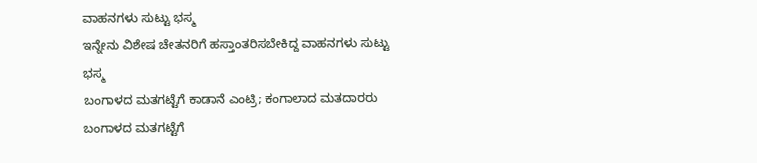ವಾಹನಗಳು ಸುಟ್ಟು ಭಸ್ಮ
ಇನ್ನೇನು ವಿಶೇಷ ಚೇತನರಿಗೆ ಹಸ್ತಾಂತರಿಸಬೇಕಿದ್ದ ವಾಹನಗಳು ಸುಟ್ಟು ಭಸ್ಮ
ಬಂಗಾಳದ ಮತಗಟ್ಟೆಗೆ ಕಾಡಾನೆ ಎಂಟ್ರಿ; ಕಂಗಾಲಾದ ಮತದಾರರು
ಬಂಗಾಳದ ಮತಗಟ್ಟೆಗೆ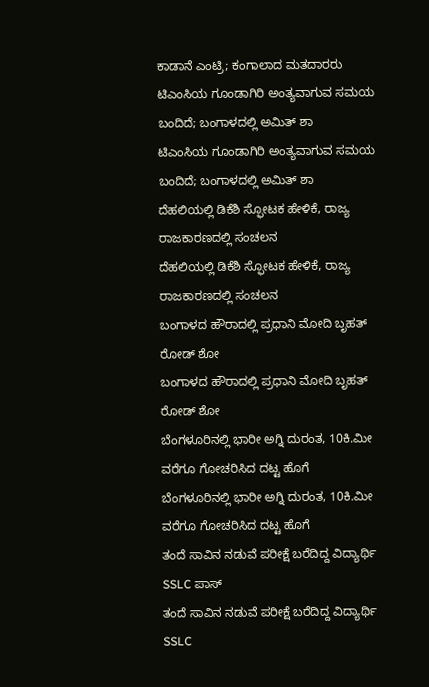ಕಾಡಾನೆ ಎಂಟ್ರಿ; ಕಂಗಾಲಾದ ಮತದಾರರು
ಟಿಎಂಸಿಯ ಗೂಂಡಾಗಿರಿ ಅಂತ್ಯವಾಗುವ ಸಮಯ ಬಂದಿದೆ; ಬಂಗಾಳದಲ್ಲಿ ಅಮಿತ್ ಶಾ
ಟಿಎಂಸಿಯ ಗೂಂಡಾಗಿರಿ ಅಂತ್ಯವಾಗುವ ಸಮಯ ಬಂದಿದೆ; ಬಂಗಾಳದಲ್ಲಿ ಅಮಿತ್ ಶಾ
ದೆಹಲಿಯಲ್ಲಿ ಡಿಕೆಶಿ ಸ್ಫೋಟಕ ಹೇಳಿಕೆ, ರಾಜ್ಯ ರಾಜಕಾರಣದಲ್ಲಿ ಸಂಚಲನ
ದೆಹಲಿಯಲ್ಲಿ ಡಿಕೆಶಿ ಸ್ಫೋಟಕ ಹೇಳಿಕೆ, ರಾಜ್ಯ ರಾಜಕಾರಣದಲ್ಲಿ ಸಂಚಲನ
ಬಂಗಾಳದ ಹೌರಾದಲ್ಲಿ ಪ್ರಧಾನಿ ಮೋದಿ ಬೃಹತ್ ರೋಡ್ ಶೋ
ಬಂಗಾಳದ ಹೌರಾದಲ್ಲಿ ಪ್ರಧಾನಿ ಮೋದಿ ಬೃಹತ್ ರೋಡ್ ಶೋ
ಬೆಂಗಳೂರಿನಲ್ಲಿ ಭಾರೀ ಅಗ್ನಿ ದುರಂತ, 10ಕಿ.ಮೀ ವರೆಗೂ ಗೋಚರಿಸಿದ ದಟ್ಟ ಹೊಗೆ
ಬೆಂಗಳೂರಿನಲ್ಲಿ ಭಾರೀ ಅಗ್ನಿ ದುರಂತ, 10ಕಿ.ಮೀ ವರೆಗೂ ಗೋಚರಿಸಿದ ದಟ್ಟ ಹೊಗೆ
ತಂದೆ ಸಾವಿನ ನಡುವೆ ಪರೀಕ್ಷೆ ಬರೆದಿದ್ದ ವಿದ್ಯಾರ್ಥಿ SSLC ಪಾಸ್
ತಂದೆ ಸಾವಿನ ನಡುವೆ ಪರೀಕ್ಷೆ ಬರೆದಿದ್ದ ವಿದ್ಯಾರ್ಥಿ SSLC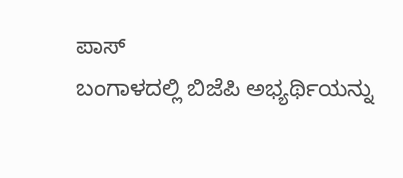ಪಾಸ್
ಬಂಗಾಳದಲ್ಲಿ ಬಿಜೆಪಿ ಅಭ್ಯರ್ಥಿಯನ್ನು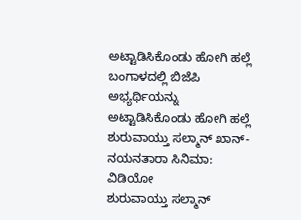ಅಟ್ಟಾಡಿಸಿಕೊಂಡು ಹೋಗಿ ಹಲ್ಲೆ
ಬಂಗಾಳದಲ್ಲಿ ಬಿಜೆಪಿ ಅಭ್ಯರ್ಥಿಯನ್ನು ಅಟ್ಟಾಡಿಸಿಕೊಂಡು ಹೋಗಿ ಹಲ್ಲೆ
ಶುರುವಾಯ್ತು ಸಲ್ಮಾನ್ ಖಾನ್-ನಯನತಾರಾ ಸಿನಿಮಾ: ವಿಡಿಯೋ
ಶುರುವಾಯ್ತು ಸಲ್ಮಾನ್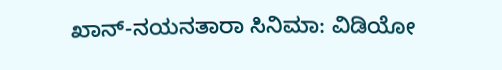ಖಾನ್-ನಯನತಾರಾ ಸಿನಿಮಾ: ವಿಡಿಯೋ